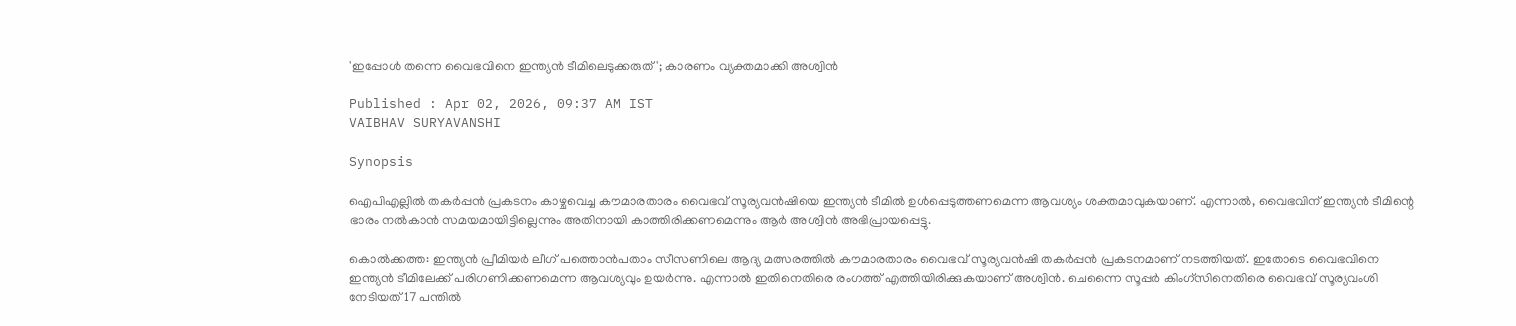'ഇപ്പോള്‍ തന്നെ വൈഭവിനെ ഇന്ത്യന്‍ ടീമിലെടുക്കരുത്'; കാരണം വ്യക്തമാക്കി അശ്വിന്‍

Published : Apr 02, 2026, 09:37 AM IST
VAIBHAV SURYAVANSHI

Synopsis

ഐപിഎല്ലിൽ തകർപ്പൻ പ്രകടനം കാഴ്ചവെച്ച കൗമാരതാരം വൈഭവ് സൂര്യവൻഷിയെ ഇന്ത്യൻ ടീമിൽ ഉൾപ്പെടുത്തണമെന്ന ആവശ്യം ശക്തമാവുകയാണ്. എന്നാൽ, വൈഭവിന് ഇന്ത്യൻ ടീമിന്റെ ഭാരം നൽകാൻ സമയമായിട്ടില്ലെന്നും അതിനായി കാത്തിരിക്കണമെന്നും ആർ അശ്വിൻ അഭിപ്രായപ്പെട്ടു.

കൊല്‍ക്കത്ത: ഇന്ത്യന്‍ പ്രീമിയര്‍ ലീഗ് പത്തൊന്‍പതാം സീസണിലെ ആദ്യ മത്സരത്തില്‍ കൗമാരതാരം വൈഭവ് സൂര്യവന്‍ഷി തകര്‍പ്പന്‍ പ്രകടനമാണ് നടത്തിയത്. ഇതോടെ വൈഭവിനെ ഇന്ത്യന്‍ ടീമിലേക്ക് പരിഗണിക്കണമെന്ന ആവശ്യവും ഉയര്‍ന്നു. എന്നാല്‍ ഇതിനെതിരെ രംഗത്ത് എത്തിയിരിക്കുകയാണ് അശ്വിന്‍. ചെന്നൈ സൂപ്പര്‍ കിംഗ്‌സിനെതിരെ വൈഭവ് സൂര്യവംശി നേടിയത് 17 പന്തില്‍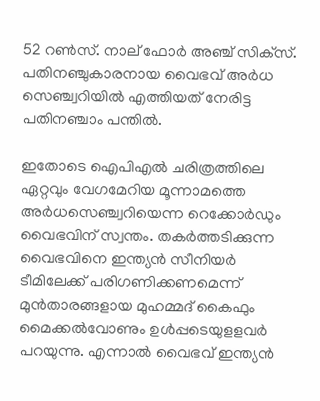52 റണ്‍സ്. നാല് ഫോര്‍ അഞ്ച് സിക്‌സ്. പതിനഞ്ചുകാരനായ വൈഭവ് അര്‍ധ സെഞ്ച്വറിയില്‍ എത്തിയത് നേരിട്ട പതിനഞ്ചാം പന്തില്‍.

ഇതോടെ ഐപിഎല്‍ ചരിത്രത്തിലെ ഏറ്റവും വേഗമേറിയ മൂന്നാമത്തെ അര്‍ധസെഞ്ച്വറിയെന്ന റെക്കോര്‍ഡും വൈഭവിന് സ്വന്തം. തകര്‍ത്തടിക്കുന്ന വൈഭവിനെ ഇന്ത്യന്‍ സീനിയര്‍ ടീമിലേക്ക് പരിഗണിക്കണമെന്ന് മുന്‍താരങ്ങളായ മുഹമ്മദ് കൈഫും മൈക്കല്‍വോണും ഉള്‍പ്പടെയുളളവര്‍ പറയുന്നു. എന്നാല്‍ വൈഭവ് ഇന്ത്യന്‍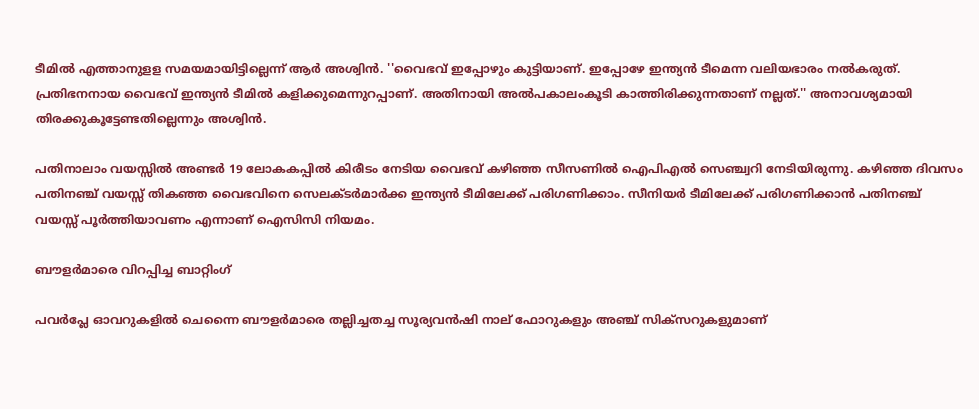ടീമില്‍ എത്താനുളള സമയമായിട്ടില്ലെന്ന് ആര്‍ അശ്വിന്‍. ''വൈഭവ് ഇപ്പോഴും കുട്ടിയാണ്. ഇപ്പോഴേ ഇന്ത്യന്‍ ടീമെന്ന വലിയഭാരം നല്‍കരുത്. പ്രതിഭനനായ വൈഭവ് ഇന്ത്യന്‍ ടീമില്‍ കളിക്കുമെന്നുറപ്പാണ്. അതിനായി അല്‍പകാലംകൂടി കാത്തിരിക്കുന്നതാണ് നല്ലത്.'' അനാവശ്യമായി തിരക്കുകൂട്ടേണ്ടതില്ലെന്നും അശ്വിന്‍.

പതിനാലാം വയസ്സില്‍ അണ്ടര്‍ 19 ലോകകപ്പില്‍ കിരീടം നേടിയ വൈഭവ് കഴിഞ്ഞ സീസണില്‍ ഐപിഎല്‍ സെഞ്ച്വറി നേടിയിരുന്നു. കഴിഞ്ഞ ദിവസം പതിനഞ്ച് വയസ്സ് തികഞ്ഞ വൈഭവിനെ സെലക്ടര്‍മാര്‍ക്ക ഇന്ത്യന്‍ ടീമിലേക്ക് പരിഗണിക്കാം. സീനിയര്‍ ടീമിലേക്ക് പരിഗണിക്കാന്‍ പതിനഞ്ച് വയസ്സ് പൂര്‍ത്തിയാവണം എന്നാണ് ഐസിസി നിയമം.

ബൗളര്‍മാരെ വിറപ്പിച്ച ബാറ്റിംഗ്

പവര്‍പ്ലേ ഓവറുകളില്‍ ചെന്നൈ ബൗളര്‍മാരെ തല്ലിച്ചതച്ച സൂര്യവന്‍ഷി നാല് ഫോറുകളും അഞ്ച് സിക്സറുകളുമാണ്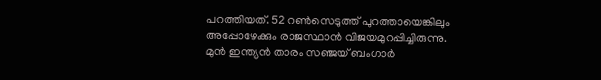പറത്തിയത്. 52 റണ്‍സെടുത്ത് പുറത്തായെങ്കിലും അപ്പോഴേക്കും രാജസ്ഥാന്‍ വിജയമുറപ്പിച്ചിരുന്നു. മുന്‍ ഇന്ത്യന്‍ താരം സഞ്ജയ് ബംഗാര്‍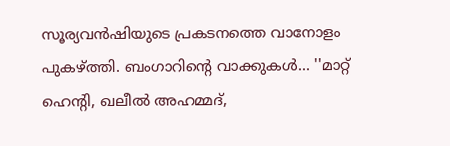സൂര്യവന്‍ഷിയുടെ പ്രകടനത്തെ വാനോളം പുകഴ്ത്തി. ബംഗാറിന്റെ വാക്കുകള്‍... ''മാറ്റ് ഹെന്റി, ഖലീല്‍ അഹമ്മദ്,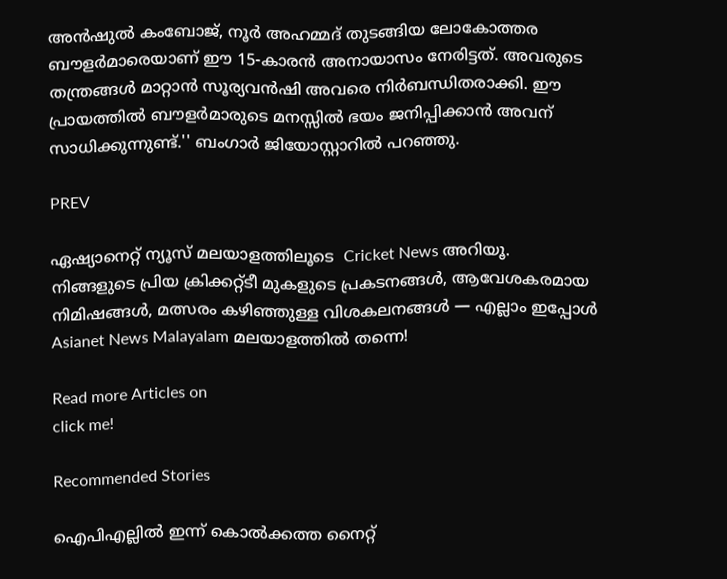അന്‍ഷുല്‍ കംബോജ്, നൂര്‍ അഹമ്മദ് തുടങ്ങിയ ലോകോത്തര ബൗളര്‍മാരെയാണ് ഈ 15-കാരന്‍ അനായാസം നേരിട്ടത്. അവരുടെ തന്ത്രങ്ങള്‍ മാറ്റാന്‍ സൂര്യവന്‍ഷി അവരെ നിര്‍ബന്ധിതരാക്കി. ഈ പ്രായത്തില്‍ ബൗളര്‍മാരുടെ മനസ്സില്‍ ഭയം ജനിപ്പിക്കാന്‍ അവന് സാധിക്കുന്നുണ്ട്.'' ബംഗാര്‍ ജിയോസ്റ്റാറില്‍ പറഞ്ഞു.

PREV

ഏഷ്യാനെറ്റ് ന്യൂസ് മലയാളത്തിലൂടെ  Cricket News അറിയൂ.  നിങ്ങളുടെ പ്രിയ ക്രിക്കറ്റ്ടീ മുകളുടെ പ്രകടനങ്ങൾ, ആവേശകരമായ നിമിഷങ്ങൾ, മത്സരം കഴിഞ്ഞുള്ള വിശകലനങ്ങൾ — എല്ലാം ഇപ്പോൾ Asianet News Malayalam മലയാളത്തിൽ തന്നെ!

Read more Articles on
click me!

Recommended Stories

ഐപിഎല്ലില്‍ ഇന്ന് കൊല്‍ക്കത്ത നൈറ്റ്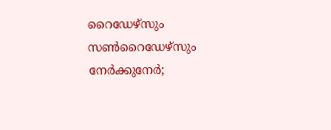റൈഡേഴ്‌സും സണ്‍റൈഡേഴ്‌സും നേര്‍ക്കുനേര്‍;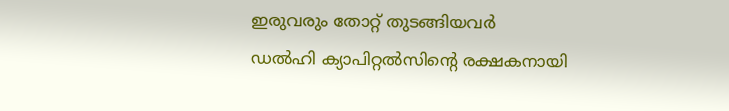ഇരുവരും തോറ്റ് തുടങ്ങിയവര്‍
ഡല്‍ഹി ക്യാപിറ്റല്‍സിന്റെ രക്ഷകനായി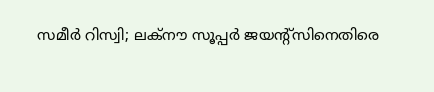സമീര്‍ റിസ്വി; ലക്‌നൗ സൂപ്പര്‍ ജയന്റ്‌സിനെതിരെ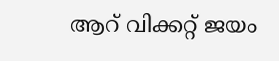ആറ് വിക്കറ്റ് ജയം